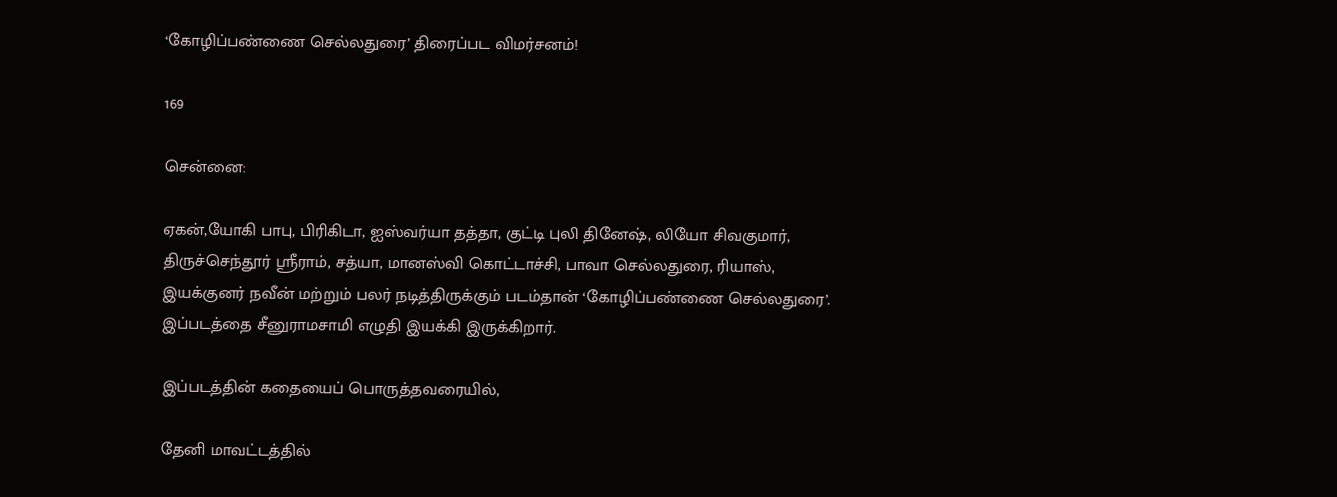‘கோழிப்பண்ணை செல்லதுரை’ திரைப்பட விமர்சனம்!

169

சென்னை:

ஏகன்,யோகி பாபு, பிரிகிடா, ஐஸ்வர்யா தத்தா, குட்டி புலி தினேஷ், லியோ சிவகுமார், திருச்செந்தூர் ஸ்ரீராம், சத்யா, மானஸ்வி கொட்டாச்சி, பாவா செல்லதுரை, ரியாஸ், இயக்குனர் நவீன் மற்றும் பலர் நடித்திருக்கும் படம்தான் ‘கோழிப்பண்ணை செல்லதுரை’. இப்படத்தை சீனுராமசாமி எழுதி இயக்கி இருக்கிறார்.

இப்படத்தின் கதையைப் பொருத்தவரையில்,

தேனி மாவட்டத்தில்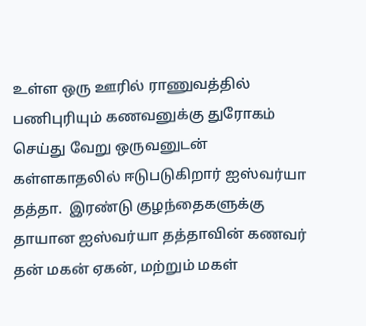உள்ள ஒரு ஊரில் ராணுவத்தில் பணிபுரியும் கணவனுக்கு துரோகம் செய்து வேறு ஒருவனுடன் கள்ளகாதலில் ஈடுபடுகிறார் ஐஸ்வர்யா தத்தா.  இரண்டு குழந்தைகளுக்கு தாயான ஐஸ்வர்யா தத்தாவின் கணவர்  தன் மகன் ஏகன், மற்றும் மகள்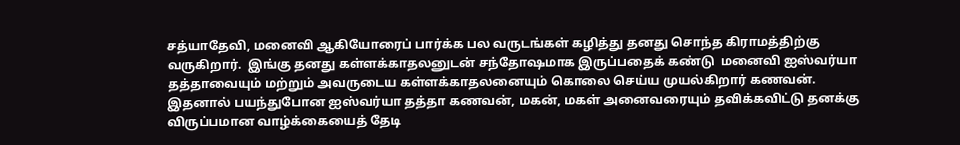சத்யாதேவி, மனைவி ஆகியோரைப் பார்க்க பல வருடங்கள் கழித்து தனது சொந்த கிராமத்திற்கு வருகிறார்.  இங்கு தனது கள்ளக்காதலனுடன் சந்தோஷமாக இருப்பதைக் கண்டு  மனைவி ஐஸ்வர்யா தத்தாவையும் மற்றும் அவருடைய கள்ளக்காதலனையும் கொலை செய்ய முயல்கிறார் கணவன். இதனால் பயந்துபோன ஐஸ்வர்யா தத்தா கணவன், மகன், மகள் அனைவரையும் தவிக்கவிட்டு தனக்கு விருப்பமான வாழ்க்கையைத் தேடி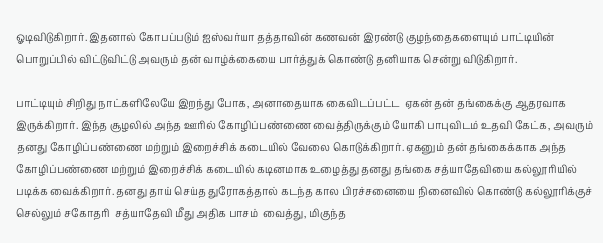ஓடிவிடுகிறார். இதனால் கோபப்படும் ஐஸ்வர்யா தத்தாவின் கணவன் இரண்டு குழந்தைகளையும் பாட்டியின் பொறுப்பில் விட்டுவிட்டு அவரும் தன் வாழ்க்கையை பார்த்துக் கொண்டு தனியாக சென்று விடுகிறார்.

பாட்டியும் சிறிது நாட்களிலேயே இறந்து போக, அனாதையாக கைவிடப்பட்ட  ஏகன் தன் தங்கைக்கு ஆதரவாக இருக்கிறார். இந்த சூழலில் அந்த ஊரில் கோழிப்பண்ணை வைத்திருக்கும் யோகி பாபுவிடம் உதவி கேட்க, அவரும் தனது கோழிப்பண்ணை மற்றும் இறைச்சிக் கடையில் வேலை கொடுக்கிறார். ஏகனும் தன் தங்கைக்காக அந்த  கோழிப்பண்ணை மற்றும் இறைச்சிக் கடையில் கடினமாக உழைத்து தனது தங்கை சத்யாதேவியை கல்லூரியில் படிக்க வைக்கிறார். தனது தாய் செய்த துரோகத்தால் கடந்த கால பிரச்சனையை நினைவில் கொண்டு கல்லூரிக்குச் செல்லும் சகோதரி  சத்யாதேவி மீது அதிக பாசம்  வைத்து, மிகுந்த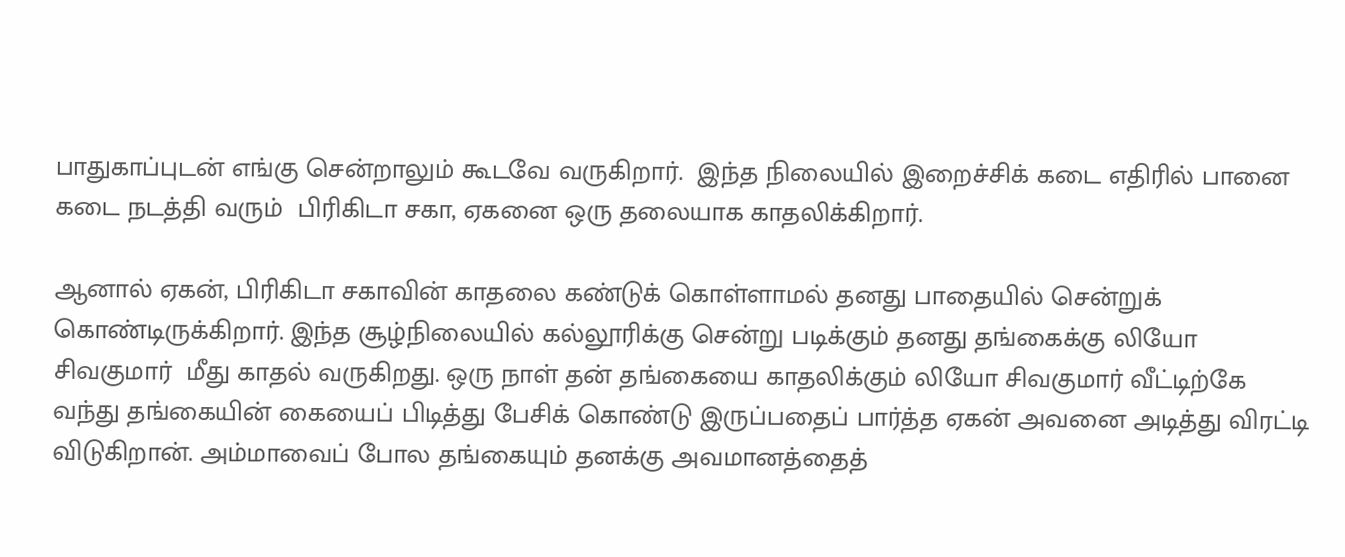பாதுகாப்புடன் எங்கு சென்றாலும் கூடவே வருகிறார்.  இந்த நிலையில் இறைச்சிக் கடை எதிரில் பானை கடை நடத்தி வரும்  பிரிகிடா சகா, ஏகனை ஒரு தலையாக காதலிக்கிறார்.

ஆனால் ஏகன், பிரிகிடா சகாவின் காதலை கண்டுக் கொள்ளாமல் தனது பாதையில் சென்றுக் கொண்டிருக்கிறார். இந்த சூழ்நிலையில் கல்லூரிக்கு சென்று படிக்கும் தனது தங்கைக்கு லியோ சிவகுமார்  மீது காதல் வருகிறது. ஒரு நாள் தன் தங்கையை காதலிக்கும் லியோ சிவகுமார் வீட்டிற்கே வந்து தங்கையின் கையைப் பிடித்து பேசிக் கொண்டு இருப்பதைப் பார்த்த ஏகன் அவனை அடித்து விரட்டி விடுகிறான். அம்மாவைப் போல தங்கையும் தனக்கு அவமானத்தைத்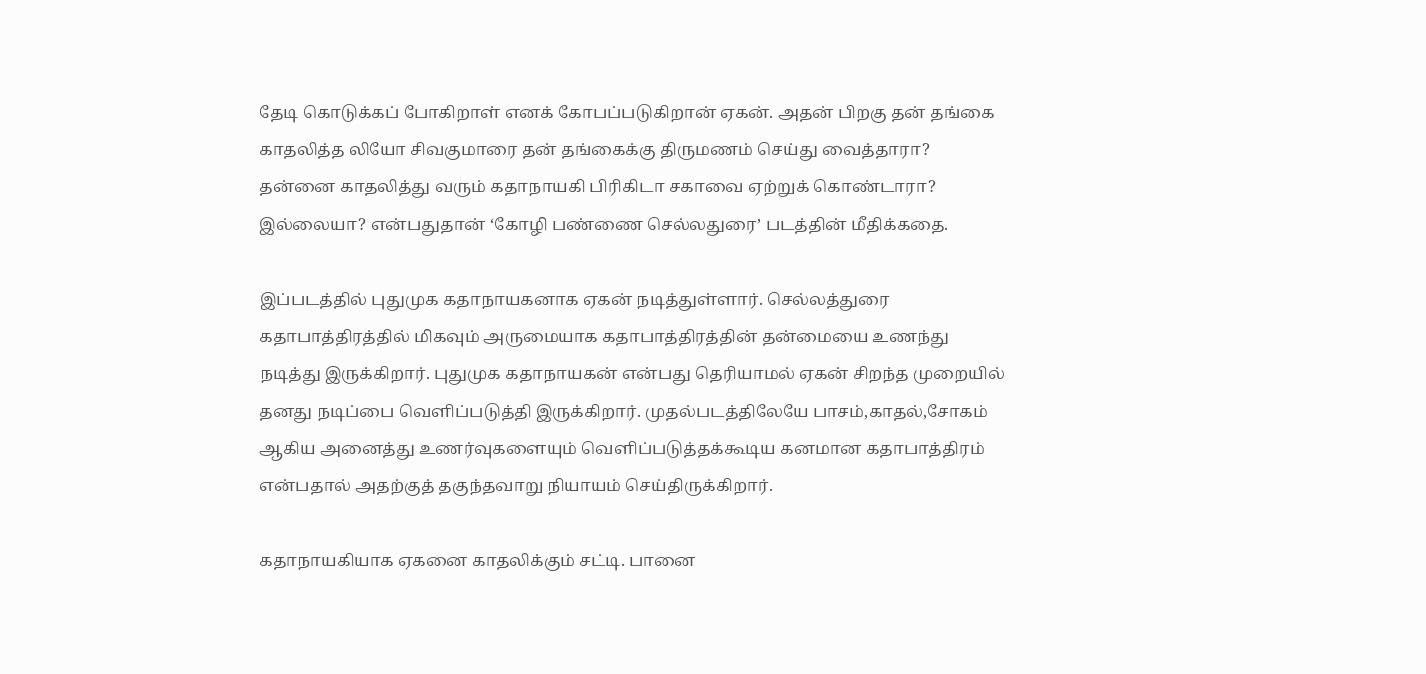தேடி கொடுக்கப் போகிறாள் எனக் கோபப்படுகிறான் ஏகன். அதன் பிறகு தன் தங்கை காதலித்த லியோ சிவகுமாரை தன் தங்கைக்கு திருமணம் செய்து வைத்தாரா?  தன்னை காதலித்து வரும் கதாநாயகி பிரிகிடா சகாவை ஏற்றுக் கொண்டாரா? இல்லையா? என்பதுதான் ‘கோழி பண்ணை செல்லதுரை’ படத்தின் மீதிக்கதை.

இப்படத்தில் புதுமுக கதாநாயகனாக ஏகன் நடித்துள்ளார். செல்லத்துரை கதாபாத்திரத்தில் மிகவும் அருமையாக கதாபாத்திரத்தின் தன்மையை உணந்து  நடித்து இருக்கிறார். புதுமுக கதாநாயகன் என்பது தெரியாமல் ஏகன் சிறந்த முறையில் தனது நடிப்பை வெளிப்படுத்தி இருக்கிறார். முதல்படத்திலேயே பாசம்,காதல்,சோகம் ஆகிய அனைத்து உணர்வுகளையும் வெளிப்படுத்தக்கூடிய கனமான கதாபாத்திரம் என்பதால் அதற்குத் தகுந்தவாறு நியாயம் செய்திருக்கிறார்.

கதாநாயகியாக ஏகனை காதலிக்கும் சட்டி. பானை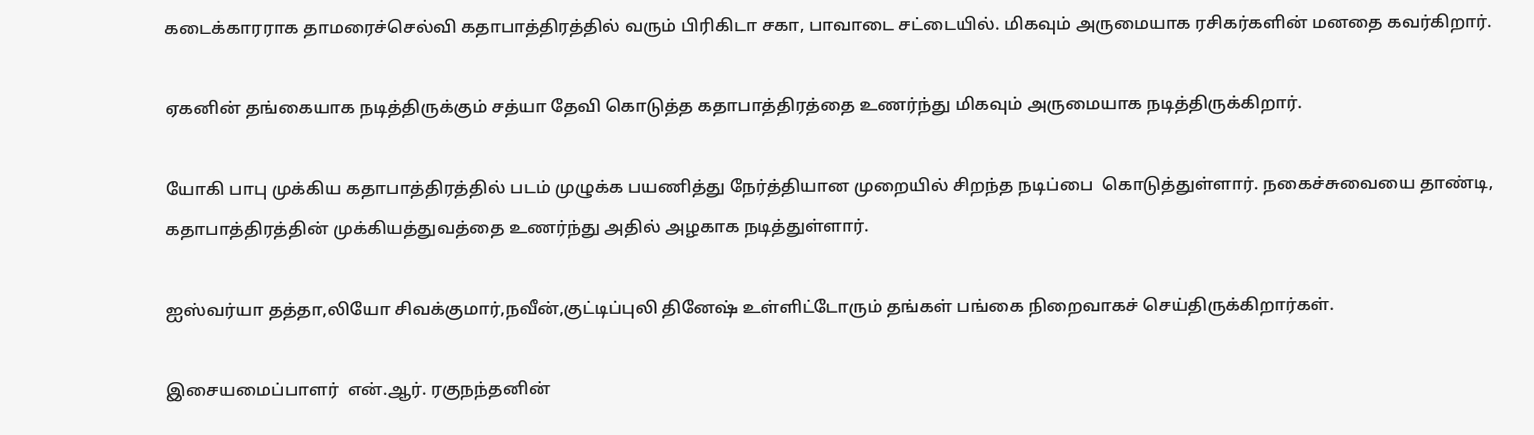கடைக்காரராக தாமரைச்செல்வி கதாபாத்திரத்தில் வரும் பிரிகிடா சகா, பாவாடை சட்டையில். மிகவும் அருமையாக ரசிகர்களின் மனதை கவர்கிறார்.

ஏகனின் தங்கையாக நடித்திருக்கும் சத்யா தேவி கொடுத்த கதாபாத்திரத்தை உணர்ந்து மிகவும் அருமையாக நடித்திருக்கிறார்.

யோகி பாபு முக்கிய கதாபாத்திரத்தில் படம் முழுக்க பயணித்து நேர்த்தியான முறையில் சிறந்த நடிப்பை  கொடுத்துள்ளார். நகைச்சுவையை தாண்டி, கதாபாத்திரத்தின் முக்கியத்துவத்தை உணர்ந்து அதில் அழகாக நடித்துள்ளார்.

ஐஸ்வர்யா தத்தா,லியோ சிவக்குமார்,நவீன்,குட்டிப்புலி தினேஷ் உள்ளிட்டோரும் தங்கள் பங்கை நிறைவாகச் செய்திருக்கிறார்கள்.

இசையமைப்பாளர்  என்.ஆர். ரகுநந்தனின்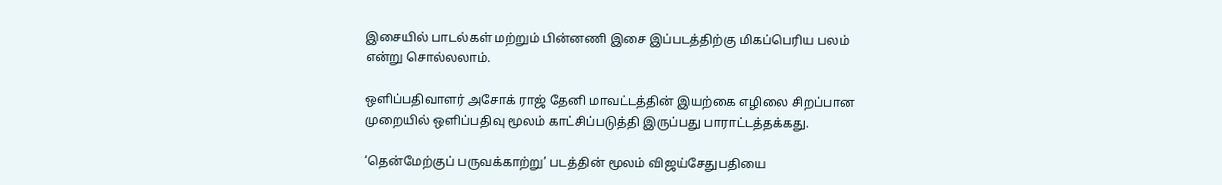இசையில் பாடல்கள் மற்றும் பின்னணி இசை இப்படத்திற்கு மிகப்பெரிய பலம் என்று சொல்லலாம்.

ஒளிப்பதிவாளர் அசோக் ராஜ் தேனி மாவட்டத்தின் இயற்கை எழிலை சிறப்பான முறையில் ஒளிப்பதிவு மூலம் காட்சிப்படுத்தி இருப்பது பாராட்டத்தக்கது.

‘தென்மேற்குப் பருவக்காற்று’ படத்தின் மூலம் விஜய்சேதுபதியை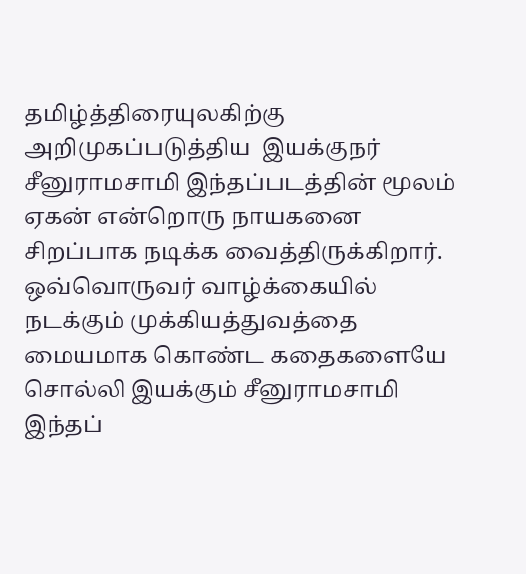தமிழ்த்திரையுலகிற்கு அறிமுகப்படுத்திய  இயக்குநர் சீனுராமசாமி இந்தப்படத்தின் மூலம் ஏகன் என்றொரு நாயகனை சிறப்பாக நடிக்க வைத்திருக்கிறார். ஒவ்வொருவர் வாழ்க்கையில் நடக்கும் முக்கியத்துவத்தை  மையமாக கொண்ட கதைகளையே சொல்லி இயக்கும் சீனுராமசாமி இந்தப்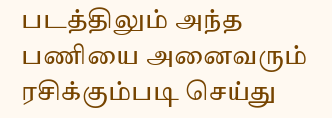படத்திலும் அந்த பணியை அனைவரும் ரசிக்கும்படி செய்து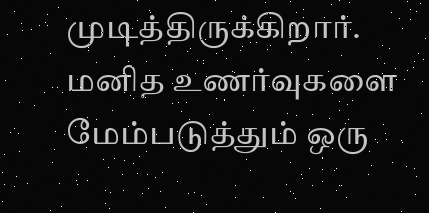முடித்திருக்கிறார். மனித உணர்வுகளை மேம்படுத்தும் ஒரு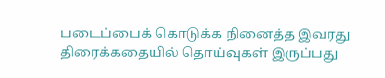படைப்பைக் கொடுக்க நினைத்த இவரது திரைக்கதையில் தொய்வுகள் இருப்பது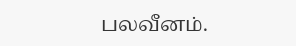பலவீனம்.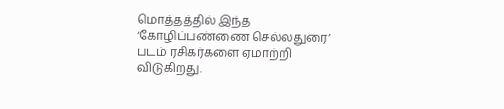மொத்தத்தில் இந்த ‘கோழிப்பண்ணை செல்லதுரை’ படம் ரசிகர்களை ஏமாற்றி விடுகிறது.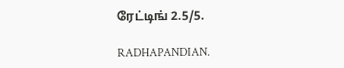ரேட்டிங் 2.5/5.

RADHAPANDIAN.